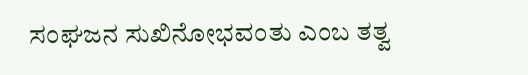ಸಂಘಜನ ಸುಖಿನೋಭವಂತು ಎಂಬ ತತ್ವ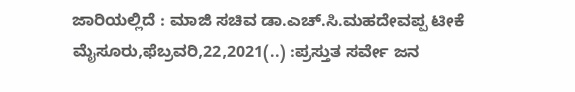ಜಾರಿಯಲ್ಲಿದೆ : ಮಾಜಿ ಸಚಿವ ಡಾ.ಎಚ್.ಸಿ.ಮಹದೇವಪ್ಪ ಟೀಕೆ ಮೈಸೂರು,ಫೆಬ್ರವರಿ,22,2021(..) :ಪ್ರಸ್ತುತ ಸರ್ವೇ ಜನ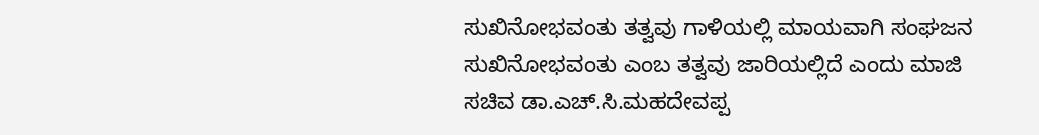ಸುಖಿನೋಭವಂತು ತತ್ವವು ಗಾಳಿಯಲ್ಲಿ ಮಾಯವಾಗಿ ಸಂಘಜನ ಸುಖಿನೋಭವಂತು ಎಂಬ ತತ್ವವು ಜಾರಿಯಲ್ಲಿದೆ ಎಂದು ಮಾಜಿ ಸಚಿವ ಡಾ.ಎಚ್.ಸಿ.ಮಹದೇವಪ್ಪ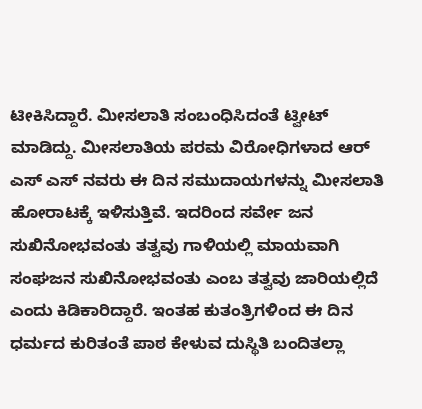ಟೀಕಿಸಿದ್ದಾರೆ. ಮೀಸಲಾತಿ ಸಂಬಂಧಿಸಿದಂತೆ ಟ್ವೀಟ್ ಮಾಡಿದ್ದು. ಮೀಸಲಾತಿಯ ಪರಮ ವಿರೋಧಿಗಳಾದ ಆರ್ ಎಸ್ ಎಸ್ ನವರು ಈ ದಿನ ಸಮುದಾಯಗಳನ್ನು ಮೀಸಲಾತಿ ಹೋರಾಟಕ್ಕೆ ಇಳಿಸುತ್ತಿವೆ. ಇದರಿಂದ ಸರ್ವೇ ಜನ ಸುಖಿನೋಭವಂತು ತತ್ವವು ಗಾಳಿಯಲ್ಲಿ ಮಾಯವಾಗಿ ಸಂಘಜನ ಸುಖಿನೋಭವಂತು ಎಂಬ ತತ್ವವು ಜಾರಿಯಲ್ಲಿದೆ ಎಂದು ಕಿಡಿಕಾರಿದ್ದಾರೆ. ಇಂತಹ ಕುತಂತ್ರಿಗಳಿಂದ ಈ ದಿನ ಧರ್ಮದ ಕುರಿತಂತೆ ಪಾಠ ಕೇಳುವ ದುಸ್ಥಿತಿ ಬಂದಿತಲ್ಲಾ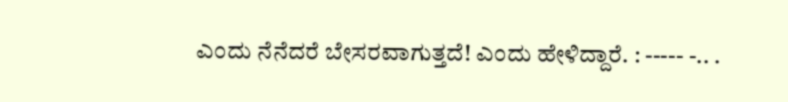ಎಂದು ನೆನೆದರೆ ಬೇಸರವಾಗುತ್ತದೆ! ಎಂದು ಹೇಳಿದ್ದಾರೆ. : ----- -.. .